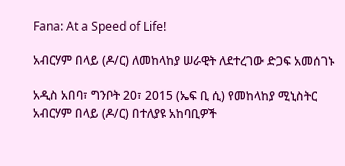Fana: At a Speed of Life!

አብርሃም በላይ (ዶ/ር) ለመከላከያ ሠራዊት ለደተረገው ድጋፍ አመሰገኑ

አዲስ አበባ፣ ግንቦት 20፣ 2015 (ኤፍ ቢ ሲ) የመከላከያ ሚኒስትር አብርሃም በላይ (ዶ/ር) በተለያዩ አከባቢዎች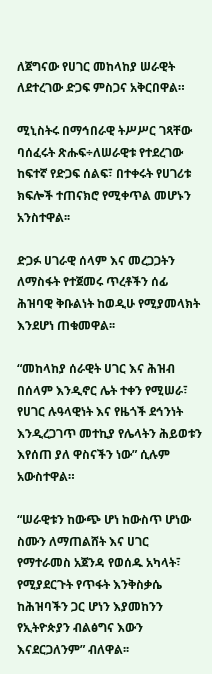ለጀግናው የሀገር መከላከያ ሠራዊት ለደተረገው ድጋፍ ምስጋና አቅርበዋል።

ሚኒስትሩ በማኅበራዊ ትሥሥር ገጻቸው ባሰፈሩት ጽሑፍ÷ለሠራዊቱ የተደረገው ከፍተኛ የድጋፍ ሰልፍ፣ በተቀሩት የሀገሪቱ ክፍሎች ተጠናክሮ የሚቀጥል መሆኑን አንስተዋል፡፡

ድጋፉ ሀገራዊ ሰላም እና መረጋጋትን ለማስፋት የተጀመሩ ጥረቶችን ሰፊ ሕዝባዊ ቅቡልነት ከወዲሁ የሚያመላክት እንደሆነ ጠቁመዋል፡፡

“መከላከያ ሰራዊት ሀገር እና ሕዝብ በሰላም እንዲኖር ሌት ተቀን የሚሠራ፣ የሀገር ሉዓላዊነት እና የዜጎች ደኅንነት እንዲረጋገጥ መተኪያ የሌላትን ሕይወቱን እየሰጠ ያለ ዋስናችን ነው” ሲሉም አውስተዋል።

“ሠራዊቱን ከውጭ ሆነ ከውስጥ ሆነው ስሙን ለማጠልሸት እና ሀገር የማተራመስ አጀንዳ የወሰዱ አካላት፣ የሚያደርጉት የጥፋት እንቅስቃሴ ከሕዝባችን ጋር ሆነን እያመከንን የኢትዮጵያን ብልፅግና እውን እናደርጋለንም” ብለዋል፡፡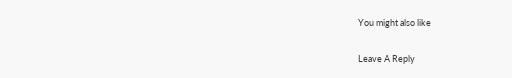You might also like

Leave A Reply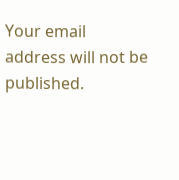Your email address will not be published.